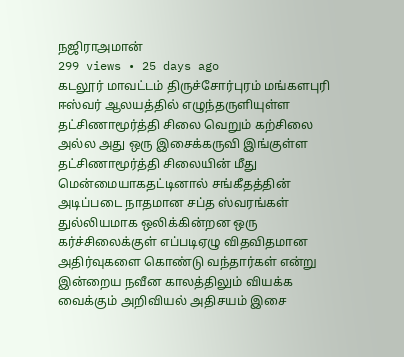நஜிராஅமான்
299 views • 25 days ago
கடலூர் மாவட்டம் திருச்சோர்புரம் மங்களபுரி ஈஸ்வர் ஆலயத்தில் எழுந்தருளியுள்ள தட்சிணாமூர்த்தி சிலை வெறும் கற்சிலை அல்ல அது ஒரு இசைக்கருவி இங்குள்ள தட்சிணாமூர்த்தி சிலையின் மீது மென்மையாகதட்டினால் சங்கீதத்தின் அடிப்படை நாதமான சப்த ஸ்வரங்கள் துல்லியமாக ஒலிக்கின்றன ஒரு கர்ச்சிலைக்குள் எப்படிஏழு விதவிதமான அதிர்வுகளை கொண்டு வந்தார்கள் என்று இன்றைய நவீன காலத்திலும் வியக்க வைக்கும் அறிவியல் அதிசயம் இசை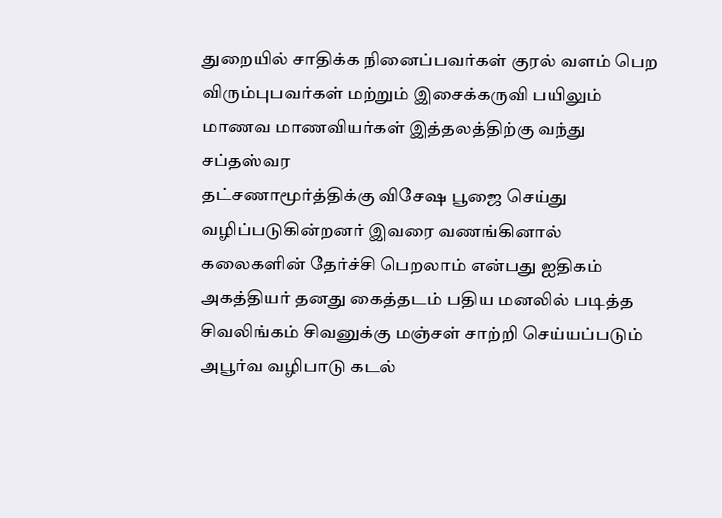துறையில் சாதிக்க நினைப்பவர்கள் குரல் வளம் பெற விரும்புபவர்கள் மற்றும் இசைக்கருவி பயிலும் மாணவ மாணவியர்கள் இத்தலத்திற்கு வந்து சப்தஸ்வர
தட்சணாமூர்த்திக்கு விசேஷ பூஜை செய்து வழிப்படுகின்றனர் இவரை வணங்கினால் கலைகளின் தேர்ச்சி பெறலாம் என்பது ஐதிகம் அகத்தியர் தனது கைத்தடம் பதிய மனலில் படித்த சிவலிங்கம் சிவனுக்கு மஞ்சள் சாற்றி செய்யப்படும் அபூர்வ வழிபாடு கடல்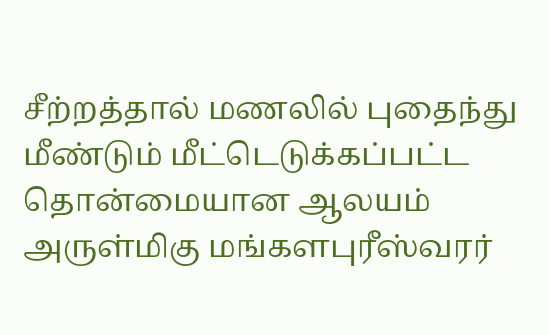சீற்றத்தால் மணலில் புதைந்து மீண்டும் மீட்டெடுக்கப்பட்ட தொன்மையான ஆலயம்
அருள்மிகு மங்களபுரீஸ்வரர்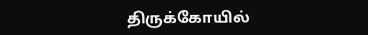திருக்கோயில்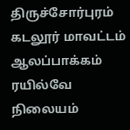திருச்சோர்புரம் கடலூர் மாவட்டம் ஆலப்பாக்கம் ரயில்வே நிலையம்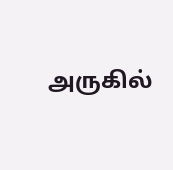அருகில்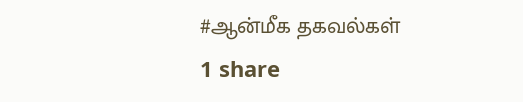#ஆன்மீக தகவல்கள்
1 share